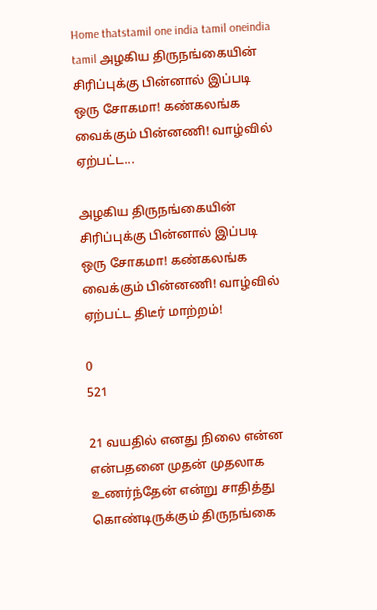Home thatstamil one india tamil oneindia tamil அழகிய திருநங்கையின் சிரிப்புக்கு பின்னால் இப்படி ஒரு சோகமா! கண்கலங்க வைக்கும் பின்னணி! வாழ்வில் ஏற்பட்ட...

அழகிய திருநங்கையின் சிரிப்புக்கு பின்னால் இப்படி ஒரு சோகமா! கண்கலங்க வைக்கும் பின்னணி! வாழ்வில் ஏற்பட்ட திடீர் மாற்றம்!

0
521

21 வயதில் எனது நிலை என்ன என்பதனை முதன் முதலாக உணர்ந்தேன் என்று சாதித்து கொண்டிருக்கும் திருநங்கை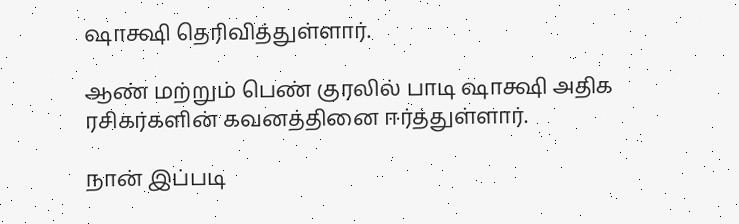ஷாக்ஷி தெரிவித்துள்ளார்.

ஆண் மற்றும் பெண் குரலில் பாடி ஷாக்ஷி அதிக ரசிகர்களின் கவனத்தினை ஈர்த்துள்ளார்.

நான் இப்படி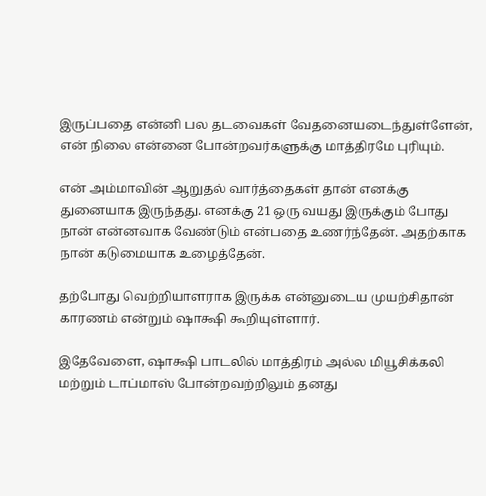இருப்பதை என்னி பல தடவைகள் வேதனையடைந்துள்ளேன், என் நிலை என்னை போன்றவர்களுக்கு மாத்திரமே புரியும்.

என் அம்மாவின் ஆறுதல் வார்த்தைகள் தான் எனக்கு துனையாக இருந்தது. எனக்கு 21 ஒரு வயது இருக்கும் போது நான் என்னவாக வேண்டும் என்பதை உணர்ந்தேன். அதற்காக நான் கடுமையாக உழைத்தேன்.

தற்போது வெற்றியாளராக இருக்க என்னுடைய முயற்சிதான் காரணம் என்றும் ஷாக்ஷி கூறியுள்ளார்.

இதேவேளை, ஷாக்ஷி பாடலில் மாத்திரம் அல்ல மியூசிக்கலி மற்றும் டாப்மாஸ் போன்றவற்றிலும் தனது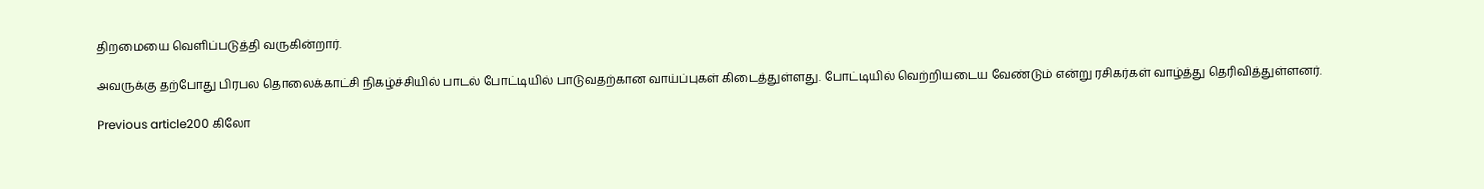திறமையை வெளிப்படுத்தி வருகின்றார்.

அவருக்கு தற்போது பிரபல தொலைக்காட்சி நிகழ்ச்சியில் பாடல் போட்டியில் பாடுவதற்கான வாய்ப்புகள் கிடைத்துள்ளது. போட்டியில் வெற்றியடைய வேண்டும் என்று ரசிகர்கள் வாழ்த்து தெரிவித்துள்ளனர்.

Previous article200 கிலோ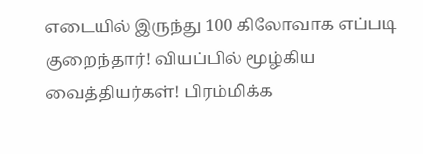எடையில் இருந்து 100 கிலோவாக எப்படி குறைந்தார்! வியப்பில் மூழ்கிய வைத்தியர்கள்! பிரம்மிக்க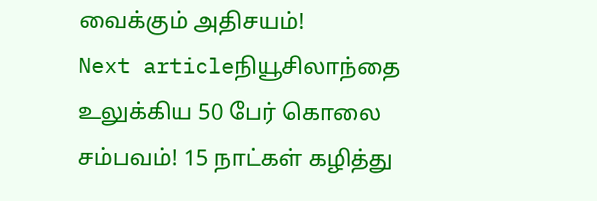வைக்கும் அதிசயம்!
Next articleநியூசிலாந்தை உலுக்கிய 50 பேர் கொலை சம்பவம்! 15 நாட்கள் கழித்து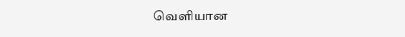வெளியான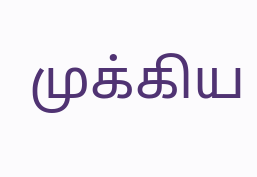முக்கிய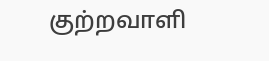குற்றவாளி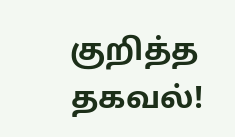குறித்த தகவல்!